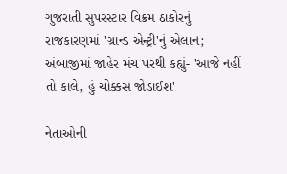ગુજરાતી સુપરસ્ટાર વિક્રમ ઠાકોરનું રાજકારણમાં 'ગ્રાન્ડ એન્ટ્રી'નું એલાન; અંબાજીમાં જાહેર મંચ પરથી કહ્યું- 'આજે નહીં તો કાલે, હું ચોક્કસ જોડાઈશ'

નેતાઓની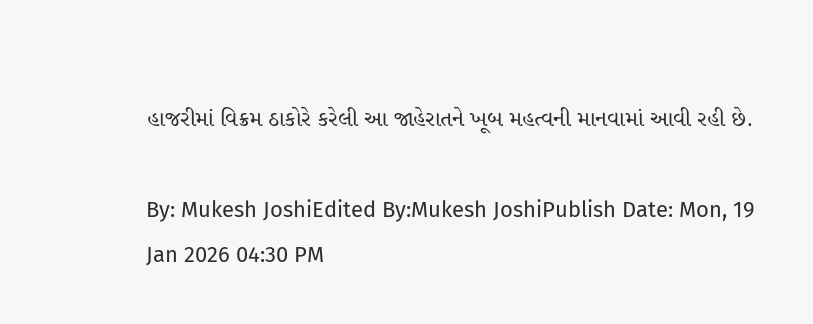હાજરીમાં વિક્રમ ઠાકોરે કરેલી આ જાહેરાતને ખૂબ મહત્વની માનવામાં આવી રહી છે.

By: Mukesh JoshiEdited By:Mukesh JoshiPublish Date: Mon, 19 Jan 2026 04:30 PM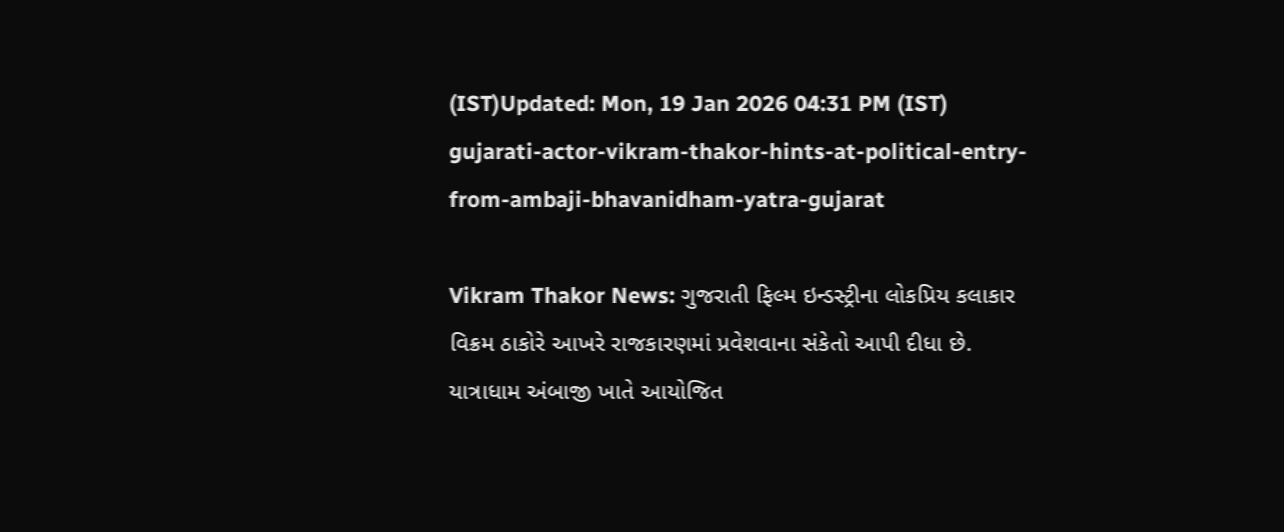(IST)Updated: Mon, 19 Jan 2026 04:31 PM (IST)
gujarati-actor-vikram-thakor-hints-at-political-entry-from-ambaji-bhavanidham-yatra-gujarat

Vikram Thakor News: ગુજરાતી ફિલ્મ ઇન્ડસ્ટ્રીના લોકપ્રિય કલાકાર વિક્રમ ઠાકોરે આખરે રાજકારણમાં પ્રવેશવાના સંકેતો આપી દીધા છે. યાત્રાધામ અંબાજી ખાતે આયોજિત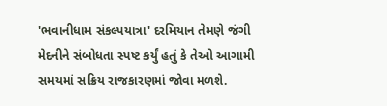'ભવાનીધામ સંકલ્પયાત્રા' દરમિયાન તેમણે જંગી મેદનીને સંબોધતા સ્પષ્ટ કર્યું હતું કે તેઓ આગામી સમયમાં સક્રિય રાજકારણમાં જોવા મળશે.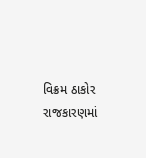વિક્રમ ઠાકોર રાજકારણમાં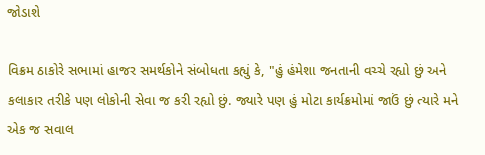જોડાશે

વિક્રમ ઠાકોરે સભામાં હાજર સમર્થકોને સંબોધતા કહ્યું કે, "હું હંમેશા જનતાની વચ્ચે રહ્યો છું અને કલાકાર તરીકે પણ લોકોની સેવા જ કરી રહ્યો છું. જ્યારે પણ હું મોટા કાર્યક્રમોમાં જાઉં છું ત્યારે મને એક જ સવાલ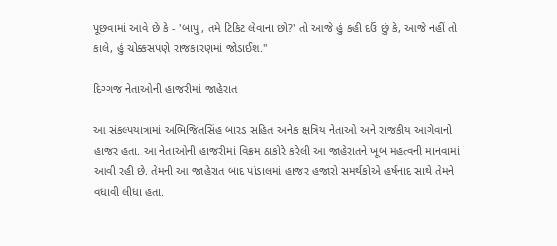પૂછવામાં આવે છે કે - 'બાપુ, તમે ટિકિટ લેવાના છો?' તો આજે હું કહી દઉં છું કે, આજે નહીં તો કાલે, હું ચોક્કસપણે રાજકારણમાં જોડાઈશ."

દિગ્ગજ નેતાઓની હાજરીમાં જાહેરાત

આ સંકલ્પયાત્રામાં અભિજિતસિંહ બારડ સહિત અનેક ક્ષત્રિય નેતાઓ અને રાજકીય આગેવાનો હાજર હતા. આ નેતાઓની હાજરીમાં વિક્રમ ઠાકોરે કરેલી આ જાહેરાતને ખૂબ મહત્વની માનવામાં આવી રહી છે. તેમની આ જાહેરાત બાદ પાંડાલમાં હાજર હજારો સમર્થકોએ હર્ષનાદ સાથે તેમને વધાવી લીધા હતા.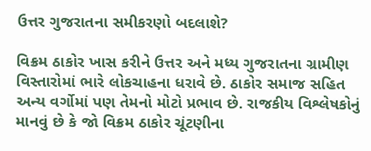ઉત્તર ગુજરાતના સમીકરણો બદલાશે?

વિક્રમ ઠાકોર ખાસ કરીને ઉત્તર અને મધ્ય ગુજરાતના ગ્રામીણ વિસ્તારોમાં ભારે લોકચાહના ધરાવે છે. ઠાકોર સમાજ સહિત અન્ય વર્ગોમાં પણ તેમનો મોટો પ્રભાવ છે. રાજકીય વિશ્લેષકોનું માનવું છે કે જો વિક્રમ ઠાકોર ચૂંટણીના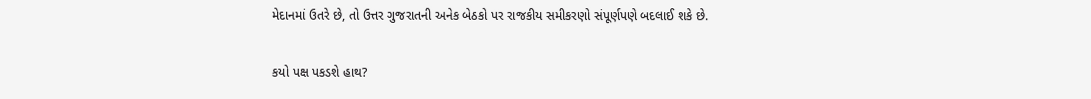મેદાનમાં ઉતરે છે, તો ઉત્તર ગુજરાતની અનેક બેઠકો પર રાજકીય સમીકરણો સંપૂર્ણપણે બદલાઈ શકે છે.

કયો પક્ષ પકડશે હાથ?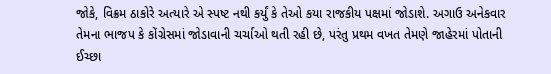જોકે, વિક્રમ ઠાકોરે અત્યારે એ સ્પષ્ટ નથી કર્યું કે તેઓ કયા રાજકીય પક્ષમાં જોડાશે. અગાઉ અનેકવાર તેમના ભાજપ કે કોંગ્રેસમાં જોડાવાની ચર્ચાઓ થતી રહી છે, પરંતુ પ્રથમ વખત તેમણે જાહેરમાં પોતાની ઈચ્છા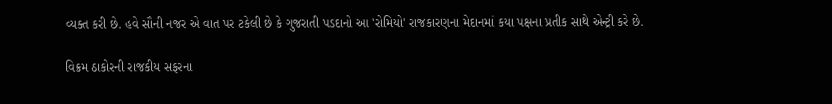વ્યક્ત કરી છે. હવે સૌની નજર એ વાત પર ટકેલી છે કે ગુજરાતી પડદાનો આ 'રોમિયો' રાજકારણના મેદાનમાં કયા પક્ષના પ્રતીક સાથે એન્ટ્રી કરે છે.

વિક્રમ ઠાકોરની રાજકીય સફરના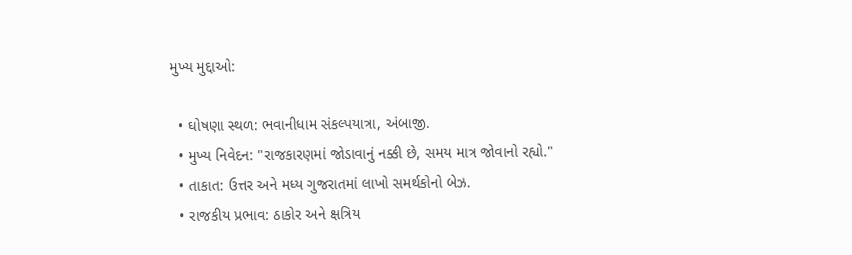મુખ્ય મુદ્દાઓ:

  • ઘોષણા સ્થળ: ભવાનીધામ સંકલ્પયાત્રા, અંબાજી.
  • મુખ્ય નિવેદન: "રાજકારણમાં જોડાવાનું નક્કી છે, સમય માત્ર જોવાનો રહ્યો."
  • તાકાત: ઉત્તર અને મધ્ય ગુજરાતમાં લાખો સમર્થકોનો બેઝ.
  • રાજકીય પ્રભાવ: ઠાકોર અને ક્ષત્રિય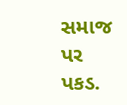સમાજ પર પકડ.